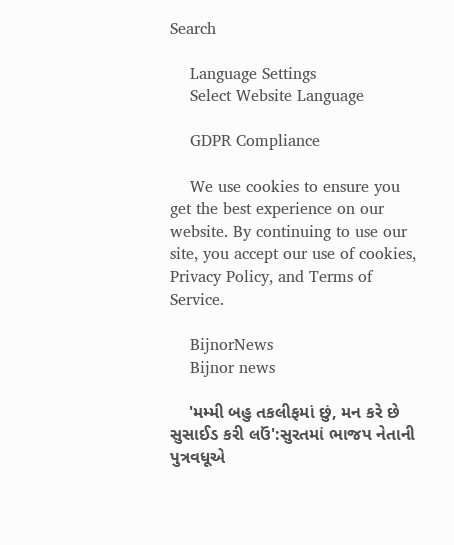Search

    Language Settings
    Select Website Language

    GDPR Compliance

    We use cookies to ensure you get the best experience on our website. By continuing to use our site, you accept our use of cookies, Privacy Policy, and Terms of Service.

    BijnorNews
    Bijnor news

    'મમ્મી બહુ તકલીફમાં છું, મન કરે છે સુસાઈડ કરી લઉં':સુરતમાં ભાજપ નેતાની પુત્રવધૂએ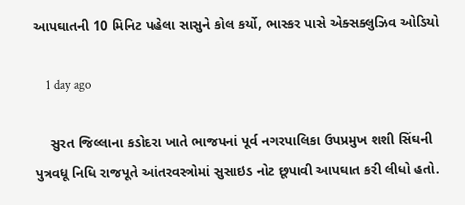આપઘાતની 10 મિનિટ પહેલા સાસુને કોલ કર્યો, ભાસ્કર પાસે એક્સક્લુઝિવ ઓડિયો

    1 day ago

    સુરત જિલ્લાના કડોદરા ખાતે ભાજપનાં પૂર્વ નગરપાલિકા ઉપપ્રમુખ શશી સિંઘની પુત્રવધૂ નિધિ રાજપૂતે આંતરવસ્ત્રોમાં સુસાઇડ નોટ છૂપાવી આપઘાત કરી લીધો હતો.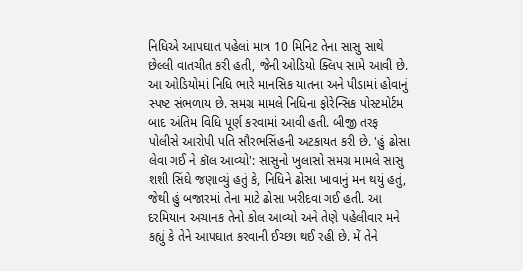નિધિએ આપઘાત પહેલાં માત્ર 10 મિનિટ તેના સાસુ સાથે છેલ્લી વાતચીત કરી હતી, જેની ઓડિયો ક્લિપ સામે આવી છે. આ ઓડિયોમાં નિધિ ભારે માનસિક યાતના અને પીડામાં હોવાનું સ્પષ્ટ સંભળાય છે. સમગ્ર મામલે નિધિના ફોરેન્સિક પોસ્ટમોર્ટમ બાદ અંતિમ વિધિ પૂર્ણ કરવામાં આવી હતી. બીજી તરફ પોલીસે આરોપી પતિ સૌરભસિંહની અટકાયત કરી છે. 'હું ઢોસા લેવા ગઈ ને કૉલ આવ્યો': સાસુનો ખુલાસો સમગ્ર મામલે સાસુ શશી સિંઘે જણાવ્યું હતું કે, નિધિને ઢોસા ખાવાનું મન થયું હતું, જેથી હું બજારમાં તેના માટે ઢોસા ખરીદવા ગઈ હતી. આ દરમિયાન અચાનક તેનો કોલ આવ્યો અને તેણે પહેલીવાર મને કહ્યું કે તેને આપઘાત કરવાની ઈચ્છા થઈ રહી છે. મેં તેને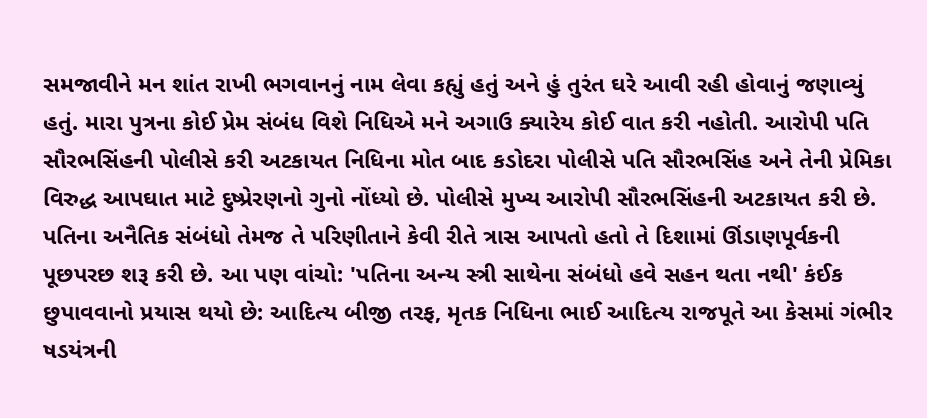સમજાવીને મન શાંત રાખી ભગવાનનું નામ લેવા કહ્યું હતું અને હું તુરંત ઘરે આવી રહી હોવાનું જણાવ્યું હતું. મારા પુત્રના કોઈ પ્રેમ સંબંધ વિશે નિધિએ મને અગાઉ ક્યારેય કોઈ વાત કરી નહોતી. આરોપી પતિ સૌરભસિંહની પોલીસે કરી અટકાયત નિધિના મોત બાદ કડોદરા પોલીસે પતિ સૌરભસિંહ અને તેની પ્રેમિકા વિરુદ્ધ આપઘાત માટે દુષ્પ્રેરણનો ગુનો નોંધ્યો છે. પોલીસે મુખ્ય આરોપી સૌરભસિંહની અટકાયત કરી છે. પતિના અનૈતિક સંબંધો તેમજ તે પરિણીતાને કેવી રીતે ત્રાસ આપતો હતો તે દિશામાં ઊંડાણપૂર્વકની પૂછપરછ શરૂ કરી છે. આ પણ વાંચો: 'પતિના અન્ય સ્ત્રી સાથેના સંબંધો હવે સહન થતા નથી' કંઈક છુપાવવાનો પ્રયાસ થયો છે: આદિત્ય બીજી તરફ, મૃતક નિધિના ભાઈ આદિત્ય રાજપૂતે આ કેસમાં ગંભીર ષડયંત્રની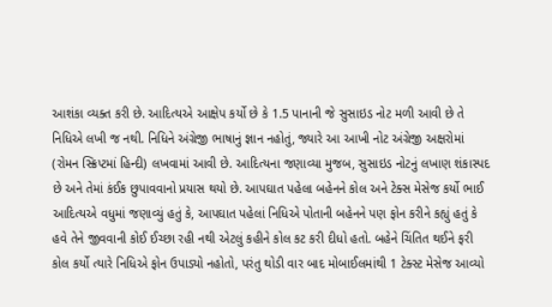આશંકા વ્યક્ત કરી છે. આદિત્યએ આક્ષેપ કર્યો છે કે 1.5 પાનાની જે સુસાઇડ નોટ મળી આવી છે તે નિધિએ લખી જ નથી. નિધિને અંગ્રેજી ભાષાનું જ્ઞાન નહોતું, જ્યારે આ આખી નોટ અંગ્રેજી અક્ષરોમાં (રોમન સ્ક્રિપ્ટમાં હિન્દી) લખવામાં આવી છે. આદિત્યના જણાવ્યા મુજબ, સુસાઇડ નોટનું લખાણ શંકાસ્પદ છે અને તેમાં કંઈક છુપાવવાનો પ્રયાસ થયો છે. આપઘાત પહેલા બહેનને કોલ અને ટેક્સ મેસેજ કર્યો ભાઈ આદિત્યએ વધુમાં જણાવ્યું હતું કે, આપઘાત પહેલાં નિધિએ પોતાની બહેનને પણ ફોન કરીને કહ્યું હતું કે હવે તેને જીવવાની કોઈ ઈચ્છા રહી નથી એટલું કહીને કોલ કટ કરી દીધો હતો. બહેને ચિંતિત થઈને ફરી કોલ કર્યો ત્યારે નિધિએ ફોન ઉપાડ્યો નહોતો, પરંતુ થોડી વાર બાદ મોબાઈલમાંથી 1 ટેક્સ્ટ મેસેજ આવ્યો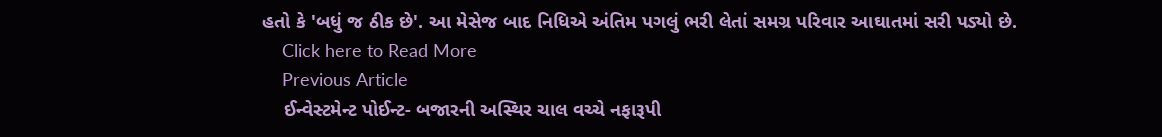હતો કે 'બધું જ ઠીક છે'. આ મેસેજ બાદ નિધિએ અંતિમ પગલું ભરી લેતાં સમગ્ર પરિવાર આઘાતમાં સરી પડ્યો છે.
    Click here to Read More
    Previous Article
    ઈન્વેસ્ટમેન્ટ પોઈન્ટ- બજારની અસ્થિર ચાલ વચ્ચે નફારૂપી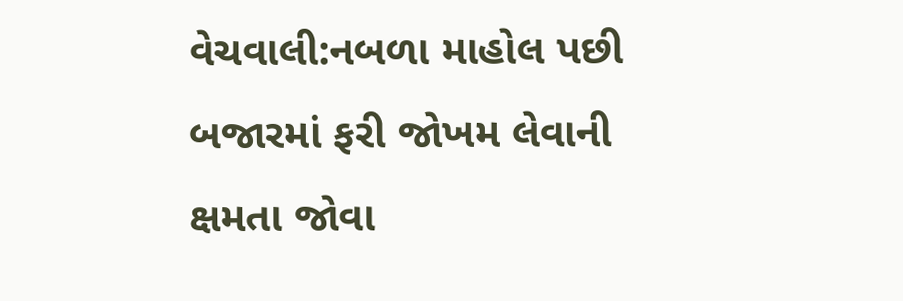વેચવાલી:નબળા માહોલ પછી બજારમાં ફરી જોખમ લેવાની ક્ષમતા જોવા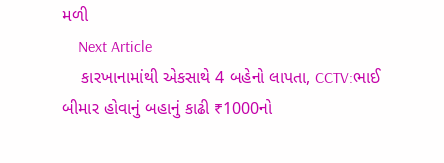મળી
    Next Article
    કારખાનામાંથી એકસાથે 4 બહેનો લાપતા, CCTV:ભાઈ બીમાર હોવાનું બહાનું કાઢી ₹1000નો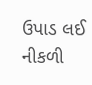ઉપાડ લઈ નીકળી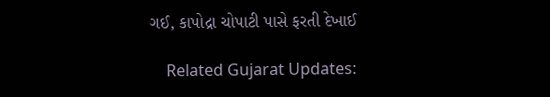ગઈ, કાપોદ્રા ચોપાટી પાસે ફરતી દેખાઈ

    Related Gujarat Updates: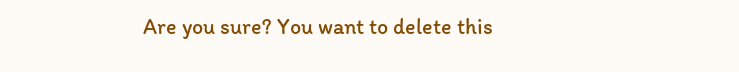Are you sure? You want to delete this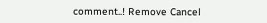comment..! Remove Cancel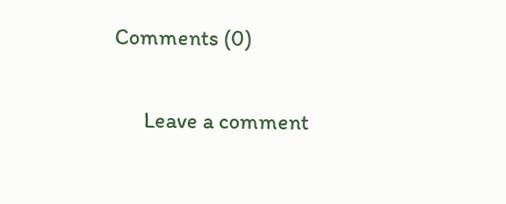Comments (0)

      Leave a comment